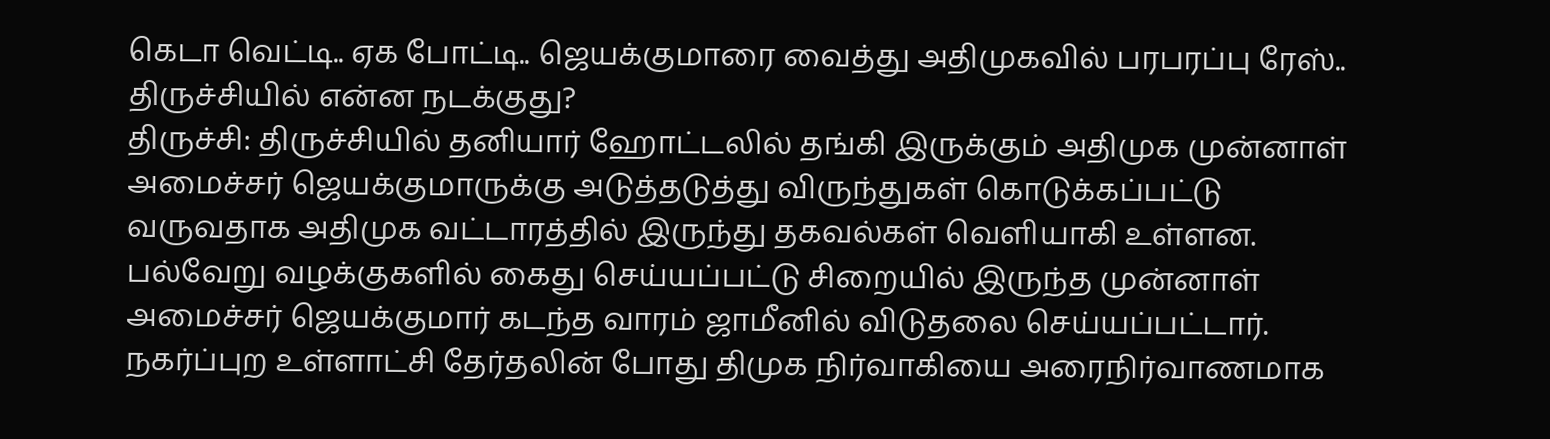கெடா வெட்டி.. ஏக போட்டி.. ஜெயக்குமாரை வைத்து அதிமுகவில் பரபரப்பு ரேஸ்.. திருச்சியில் என்ன நடக்குது?
திருச்சி: திருச்சியில் தனியார் ஹோட்டலில் தங்கி இருக்கும் அதிமுக முன்னாள் அமைச்சர் ஜெயக்குமாருக்கு அடுத்தடுத்து விருந்துகள் கொடுக்கப்பட்டு வருவதாக அதிமுக வட்டாரத்தில் இருந்து தகவல்கள் வெளியாகி உள்ளன.
பல்வேறு வழக்குகளில் கைது செய்யப்பட்டு சிறையில் இருந்த முன்னாள் அமைச்சர் ஜெயக்குமார் கடந்த வாரம் ஜாமீனில் விடுதலை செய்யப்பட்டார். நகர்ப்புற உள்ளாட்சி தேர்தலின் போது திமுக நிர்வாகியை அரைநிர்வாணமாக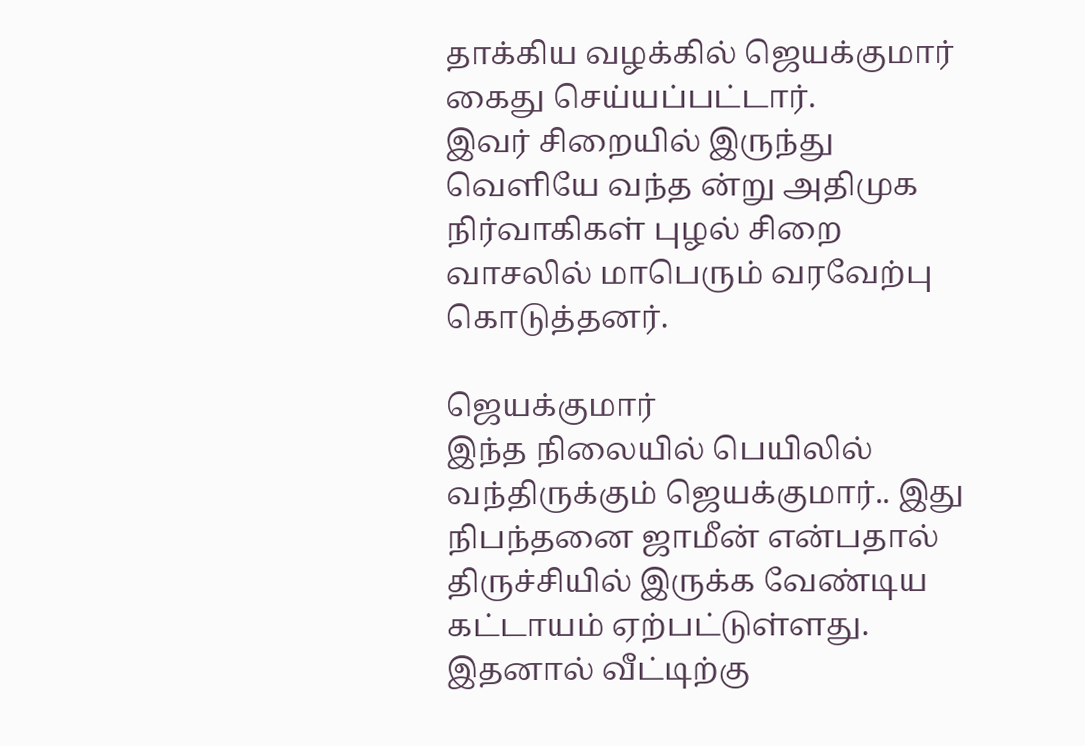தாக்கிய வழக்கில் ஜெயக்குமார் கைது செய்யப்பட்டார்.
இவர் சிறையில் இருந்து வெளியே வந்த ன்று அதிமுக நிர்வாகிகள் புழல் சிறை வாசலில் மாபெரும் வரவேற்பு கொடுத்தனர்.

ஜெயக்குமார்
இந்த நிலையில் பெயிலில் வந்திருக்கும் ஜெயக்குமார்.. இது நிபந்தனை ஜாமீன் என்பதால் திருச்சியில் இருக்க வேண்டிய கட்டாயம் ஏற்பட்டுள்ளது. இதனால் வீட்டிற்கு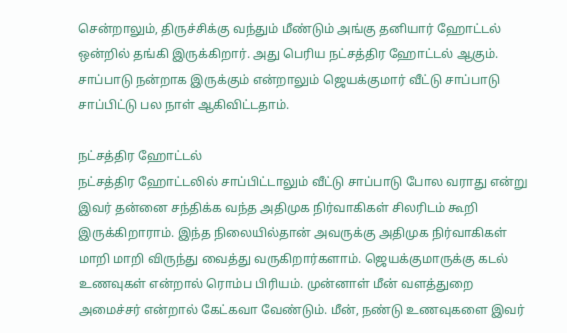சென்றாலும், திருச்சிக்கு வந்தும் மீண்டும் அங்கு தனியார் ஹோட்டல் ஒன்றில் தங்கி இருக்கிறார். அது பெரிய நட்சத்திர ஹோட்டல் ஆகும். சாப்பாடு நன்றாக இருக்கும் என்றாலும் ஜெயக்குமார் வீட்டு சாப்பாடு சாப்பிட்டு பல நாள் ஆகிவிட்டதாம்.

நட்சத்திர ஹோட்டல்
நட்சத்திர ஹோட்டலில் சாப்பிட்டாலும் வீட்டு சாப்பாடு போல வராது என்று இவர் தன்னை சந்திக்க வந்த அதிமுக நிர்வாகிகள் சிலரிடம் கூறி இருக்கிறாராம். இந்த நிலையில்தான் அவருக்கு அதிமுக நிர்வாகிகள் மாறி மாறி விருந்து வைத்து வருகிறார்களாம். ஜெயக்குமாருக்கு கடல் உணவுகள் என்றால் ரொம்ப பிரியம். முன்னாள் மீன் வளத்துறை அமைச்சர் என்றால் கேட்கவா வேண்டும். மீன், நண்டு உணவுகளை இவர்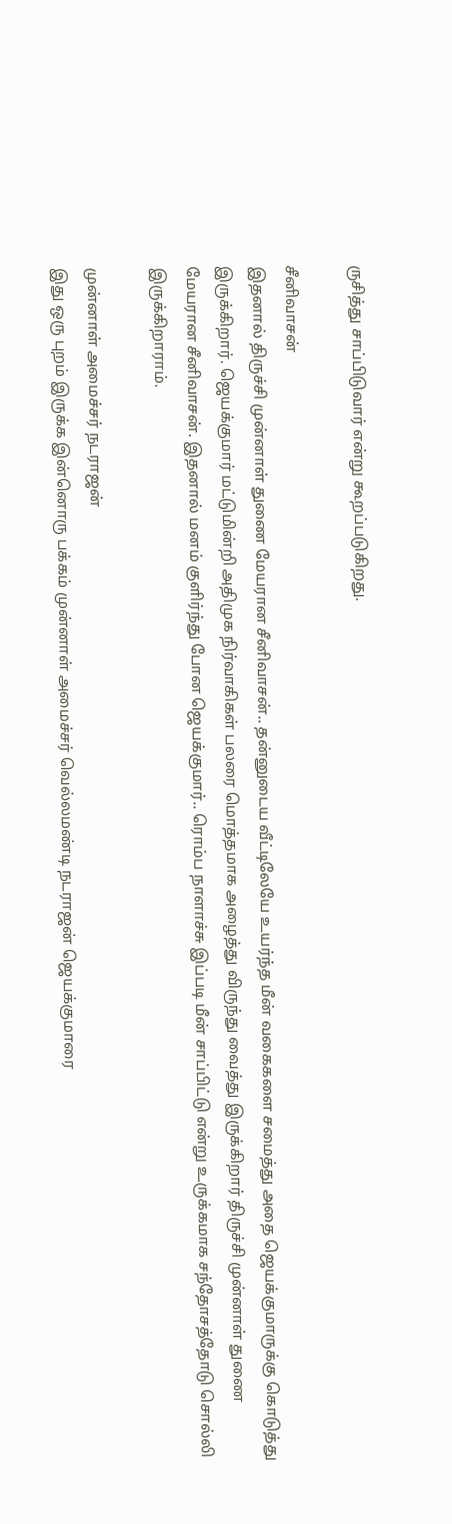ருசித்து சாப்பிடுவார் என்று கூறப்படுகிறது.

சீனிவாசன்
இதனால் திருச்சி முன்னாள் துணை மேயரான சீனிவாசன்.. தன்னுடைய வீட்டிலேயே உயர்ந்த மீன் வகைகளை சமைத்து அதை ஜெயக்குமாருக்கு கொடுத்து இருக்கிறார். ஜெயக்குமார் மட்டுமின்றி அதிமுக நிர்வாகிகள் பலரை மொத்தமாக அழைத்து விருந்து வைத்து இருக்கிறார் திருச்சி முன்னாள் துணை மேயரான சீனிவாசன். இதனால் மனம் குளிர்ந்து போன ஜெயக்குமார்.. ரொம்ப நாளாச்சு இப்படி மீன் சாப்பிட்டு என்று உருக்கமாக சந்தோசத்தோடு சொல்லி இருக்கிறாராம்.

முன்னாள் அமைச்சர் நடராஜன்
இது ஒரு புறம் இருக்க இன்னொரு பக்கம் முன்னாள் அமைச்சர் வெல்லமண்டி நடராஜன் ஜெயக்குமாரை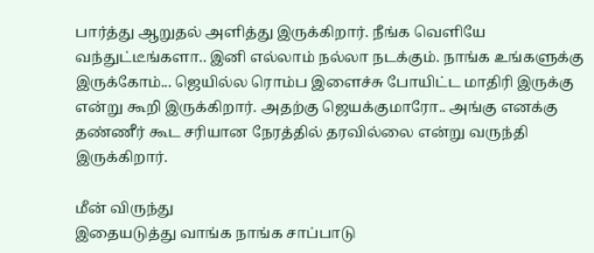பார்த்து ஆறுதல் அளித்து இருக்கிறார். நீங்க வெளியே வந்துட்டீங்களா.. இனி எல்லாம் நல்லா நடக்கும். நாங்க உங்களுக்கு இருக்கோம்... ஜெயில்ல ரொம்ப இளைச்சு போயிட்ட மாதிரி இருக்கு என்று கூறி இருக்கிறார். அதற்கு ஜெயக்குமாரோ.. அங்கு எனக்கு தண்ணீர் கூட சரியான நேரத்தில் தரவில்லை என்று வருந்தி இருக்கிறார்.

மீன் விருந்து
இதையடுத்து வாங்க நாங்க சாப்பாடு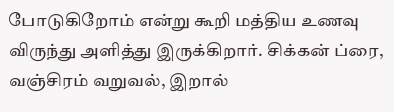போடுகிறோம் என்று கூறி மத்திய உணவு விருந்து அளித்து இருக்கிறார். சிக்கன் ப்ரை, வஞ்சிரம் வறுவல், இறால்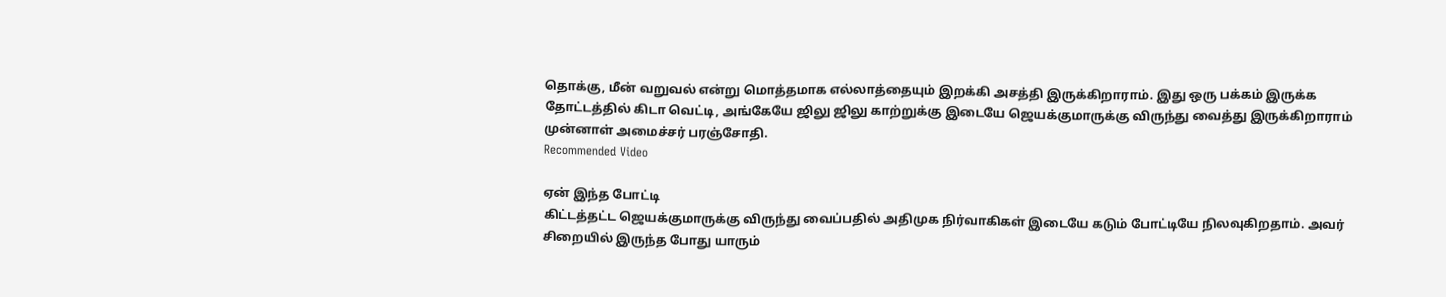தொக்கு, மீன் வறுவல் என்று மொத்தமாக எல்லாத்தையும் இறக்கி அசத்தி இருக்கிறாராம். இது ஒரு பக்கம் இருக்க தோட்டத்தில் கிடா வெட்டி, அங்கேயே ஜிலு ஜிலு காற்றுக்கு இடையே ஜெயக்குமாருக்கு விருந்து வைத்து இருக்கிறாராம் முன்னாள் அமைச்சர் பரஞ்சோதி.
Recommended Video

ஏன் இந்த போட்டி
கிட்டத்தட்ட ஜெயக்குமாருக்கு விருந்து வைப்பதில் அதிமுக நிர்வாகிகள் இடையே கடும் போட்டியே நிலவுகிறதாம். அவர் சிறையில் இருந்த போது யாரும்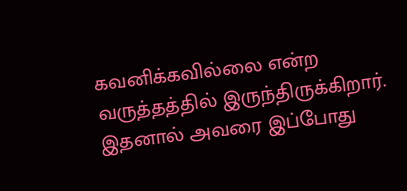கவனிக்கவில்லை என்ற வருத்தத்தில் இருந்திருக்கிறார். இதனால் அவரை இப்போது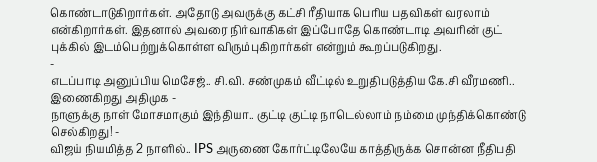கொண்டாடுகிறார்கள். அதோடு அவருக்கு கட்சி ரீதியாக பெரிய பதவிகள் வரலாம் என்கிறார்கள். இதனால் அவரை நிர்வாகிகள் இப்போதே கொண்டாடி அவரின் குட் புக்கில் இடம்பெற்றுக்கொள்ள விரும்புகிறார்கள் என்றும் கூறப்படுகிறது.
-
எடப்பாடி அனுப்பிய மெசேஜ்.. சி.வி. சண்முகம் வீட்டில் உறுதிபடுத்திய கே.சி வீரமணி.. இணைகிறது அதிமுக -
நாளுக்கு நாள் மோசமாகும் இந்தியா.. குட்டி குட்டி நாடெல்லாம் நம்மை முந்திக்கொண்டு செல்கிறது! -
விஜய் நியமித்த 2 நாளில்.. IPS அருணை கோர்ட்டிலேயே காத்திருக்க சொன்ன நீதிபதி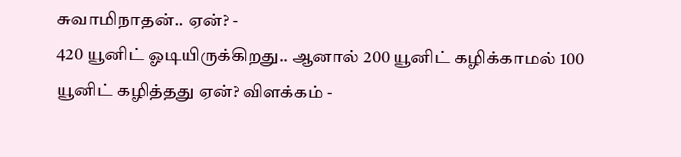சுவாமிநாதன்.. ஏன்? -
420 யூனிட் ஓடியிருக்கிறது.. ஆனால் 200 யூனிட் கழிக்காமல் 100 யூனிட் கழித்தது ஏன்? விளக்கம் -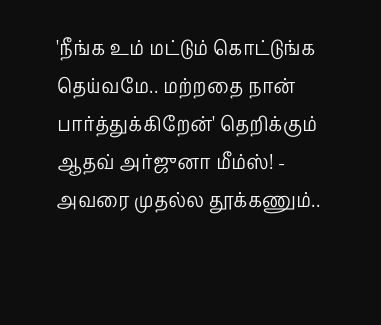'நீங்க உம் மட்டும் கொட்டுங்க தெய்வமே.. மற்றதை நான் பார்த்துக்கிறேன்' தெறிக்கும் ஆதவ் அர்ஜுனா மீம்ஸ்! -
அவரை முதல்ல தூக்கணும்..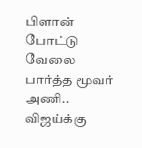பிளான் போட்டு வேலை பார்த்த மூவர் அணி.. விஜய்க்கு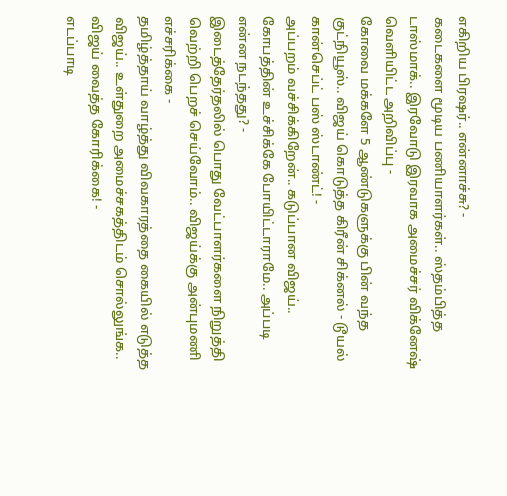எகிறிய பிரஷர்.. என்னாச்சு? -
கடைகளை மூடிய பணியாளர்கள்.. ஸ்தம்பித்த டாஸ்மாக்.. இரவோடு இரவாக அமைச்சர் விக்னேஷ் வெளியிட்ட அறிவிப்பு -
கோவை மக்களே 5 ஆண்டுகளுக்கு பின் வந்த குட்நியூஸ்.. விஜய் கொடுத்த கிரீன் சிக்னல் - டூயல் கான்செப்ட் பஸ் ஸ்டாண்ட்! -
அப்பறம் வச்சிக்கிறேன்.. கடுப்பான விஜய்.. கோபத்தின் உச்சிக்கே போயிட்டாராமே.. அப்படி என்ன நடந்தது? -
இடைத்தேர்தலில் பொது வேட்பாளர்களை நிறுத்தி வெற்றி பெறச் செய்வோம்.. விஜய்க்கு அன்புமணி எச்சரிக்கை -
தமிழ்த்தாய் வாழ்த்து விவகாரத்தை கையில் எடுத்த விஜய்.. உள்துறை அமைச்சகத்திடம் சொல்லுங்க.. விஜய் வைத்த கோரிக்கை! -
எடப்பாடி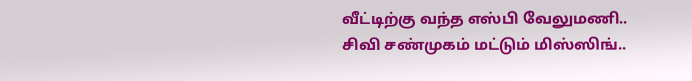வீட்டிற்கு வந்த எஸ்பி வேலுமணி.. சிவி சண்முகம் மட்டும் மிஸ்ஸிங்..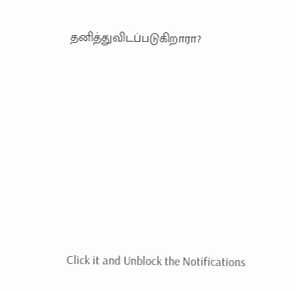தனித்துவிடப்படுகிறாரா?












Click it and Unblock the Notifications